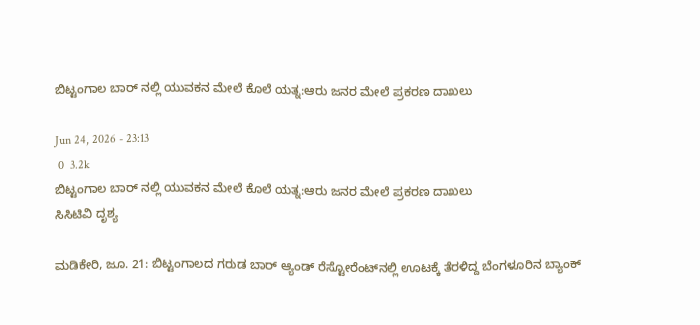ಬಿಟ್ಟಂಗಾಲ ಬಾರ್ ನಲ್ಲಿ ಯುವಕನ ಮೇಲೆ ಕೊಲೆ ಯತ್ನ:ಆರು ಜನರ ಮೇಲೆ ಪ್ರಕರಣ ದಾಖಲು

Jun 24, 2026 - 23:13
 0  3.2k
ಬಿಟ್ಟಂಗಾಲ ಬಾರ್ ನಲ್ಲಿ ಯುವಕನ ಮೇಲೆ ಕೊಲೆ ಯತ್ನ:ಆರು ಜನರ ಮೇಲೆ ಪ್ರಕರಣ ದಾಖಲು
ಸಿಸಿಟಿವಿ ದೃಶ್ಯ

ಮಡಿಕೇರಿ, ಜೂ. 21: ಬಿಟ್ಟಂಗಾಲದ ಗರುಡ ಬಾರ್ ಆ್ಯಂಡ್ ರೆಸ್ಟೋರೆಂಟ್‌ನಲ್ಲಿ ಊಟಕ್ಕೆ ತೆರಳಿದ್ದ ಬೆಂಗಳೂರಿನ ಬ್ಯಾಂಕ್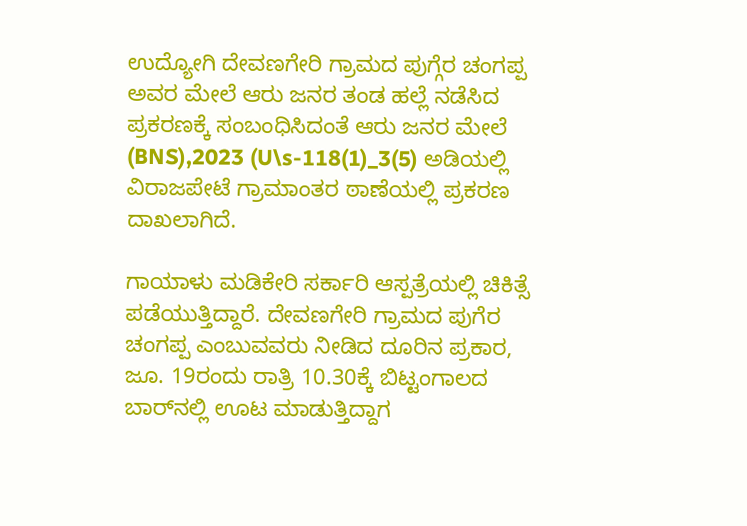ಉದ್ಯೋಗಿ ದೇವಣಗೇರಿ ಗ್ರಾಮದ ಪುಗ್ಗೆರ ಚಂಗಪ್ಪ ಅವರ ಮೇಲೆ ಆರು ಜನರ ತಂಡ ಹಲ್ಲೆ ನಡೆಸಿದ ಪ್ರಕರಣಕ್ಕೆ ಸಂಬಂಧಿಸಿದಂತೆ ಆರು ಜನರ ಮೇಲೆ (BNS),2023 (U\s-118(1)_3(5) ಅಡಿಯಲ್ಲಿ ವಿರಾಜಪೇಟೆ ಗ್ರಾಮಾಂತರ ಠಾಣೆಯಲ್ಲಿ ಪ್ರಕರಣ ದಾಖಲಾಗಿದೆ.

ಗಾಯಾಳು ಮಡಿಕೇರಿ ಸರ್ಕಾರಿ ಆಸ್ಪತ್ರೆಯಲ್ಲಿ ಚಿಕಿತ್ಸೆ ಪಡೆಯುತ್ತಿದ್ದಾರೆ. ದೇವಣಗೇರಿ ಗ್ರಾಮದ ಪುಗೆರ ಚಂಗಪ್ಪ ಎಂಬುವವರು ನೀಡಿದ ದೂರಿನ ಪ್ರಕಾರ, ಜೂ. 19ರಂದು ರಾತ್ರಿ 10.30ಕ್ಕೆ ಬಿಟ್ಟಂಗಾಲದ ಬಾರ್‌ನಲ್ಲಿ ಊಟ ಮಾಡುತ್ತಿದ್ದಾಗ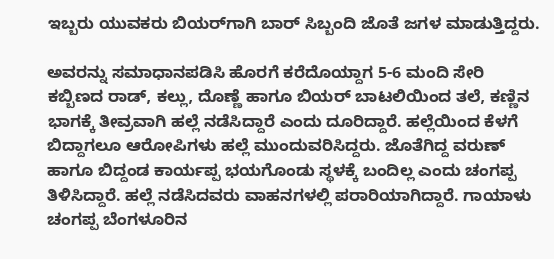ಇಬ್ಬರು ಯುವಕರು ಬಿಯರ್‌ಗಾಗಿ ಬಾರ್ ಸಿಬ್ಬಂದಿ ಜೊತೆ ಜಗಳ ಮಾಡುತ್ತಿದ್ದರು.

ಅವರನ್ನು ಸಮಾಧಾನಪಡಿಸಿ ಹೊರಗೆ ಕರೆದೊಯ್ದಾಗ 5-6 ಮಂದಿ ಸೇರಿ ಕಬ್ಬಿಣದ ರಾಡ್, ಕಲ್ಲು, ದೊಣ್ಣೆ ಹಾಗೂ ಬಿಯರ್ ಬಾಟಲಿಯಿಂದ ತಲೆ, ಕಣ್ಣಿನ ಭಾಗಕ್ಕೆ ತೀವ್ರವಾಗಿ ಹಲ್ಲೆ ನಡೆಸಿದ್ದಾರೆ ಎಂದು ದೂರಿದ್ದಾರೆ. ಹಲ್ಲೆಯಿಂದ ಕೆಳಗೆ ಬಿದ್ದಾಗಲೂ ಆರೋಪಿಗಳು ಹಲ್ಲೆ ಮುಂದುವರಿಸಿದ್ದರು. ಜೊತೆಗಿದ್ದ ವರುಣ್ ಹಾಗೂ ಬಿದ್ದಂಡ ಕಾರ್ಯಪ್ಪ ಭಯಗೊಂಡು ಸ್ಥಳಕ್ಕೆ ಬಂದಿಲ್ಲ ಎಂದು ಚಂಗಪ್ಪ ತಿಳಿಸಿದ್ದಾರೆ. ಹಲ್ಲೆ ನಡೆಸಿದವರು ವಾಹನಗಳಲ್ಲಿ ಪರಾರಿಯಾಗಿದ್ದಾರೆ. ಗಾಯಾಳು ಚಂಗಪ್ಪ ಬೆಂಗಳೂರಿನ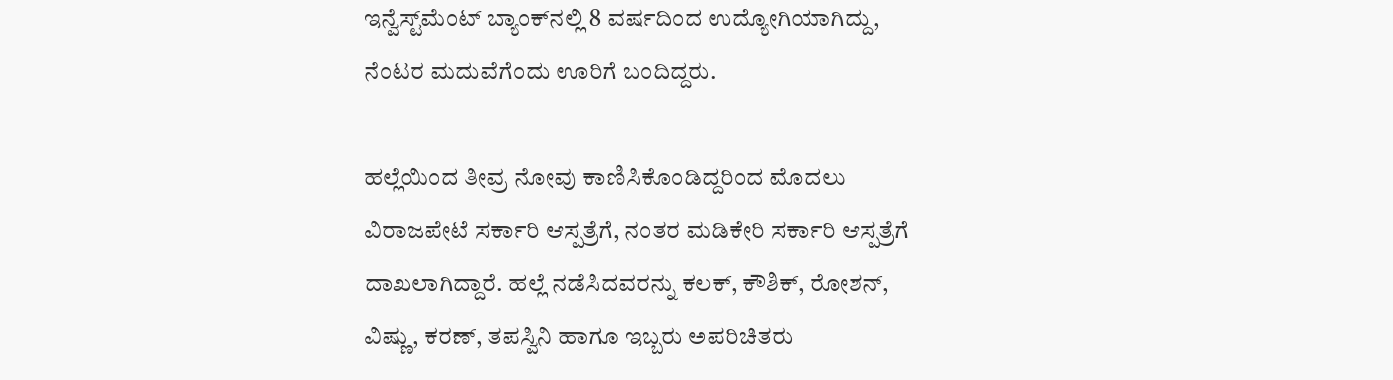ಇನ್ವೆಸ್ಟ್‌ಮೆಂಟ್ ಬ್ಯಾಂಕ್‌ನಲ್ಲಿ 8 ವರ್ಷದಿಂದ ಉದ್ಯೋಗಿಯಾಗಿದ್ದು, ನೆಂಟರ ಮದುವೆಗೆಂದು ಊರಿಗೆ ಬಂದಿದ್ದರು.

ಹಲ್ಲೆಯಿಂದ ತೀವ್ರ ನೋವು ಕಾಣಿಸಿಕೊಂಡಿದ್ದರಿಂದ ಮೊದಲು ವಿರಾಜಪೇಟೆ ಸರ್ಕಾರಿ ಆಸ್ಪತ್ರೆಗೆ, ನಂತರ ಮಡಿಕೇರಿ ಸರ್ಕಾರಿ ಆಸ್ಪತ್ರೆಗೆ ದಾಖಲಾಗಿದ್ದಾರೆ. ಹಲ್ಲೆ ನಡೆಸಿದವರನ್ನು ಕಲಕ್, ಕೌಶಿಕ್, ರೋಶನ್, ವಿಷ್ಣು, ಕರಣ್, ತಪಸ್ವಿನಿ ಹಾಗೂ ಇಬ್ಬರು ಅಪರಿಚಿತರು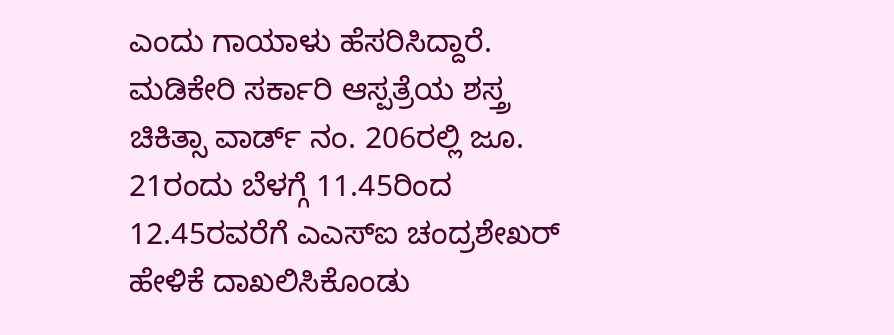ಎಂದು ಗಾಯಾಳು ಹೆಸರಿಸಿದ್ದಾರೆ. ಮಡಿಕೇರಿ ಸರ್ಕಾರಿ ಆಸ್ಪತ್ರೆಯ ಶಸ್ತ್ರ ಚಿಕಿತ್ಸಾ ವಾರ್ಡ್ ನಂ. 206ರಲ್ಲಿ ಜೂ. 21ರಂದು ಬೆಳಗ್ಗೆ 11.45ರಿಂದ 12.45ರವರೆಗೆ ಎಎಸ್‌ಐ ಚಂದ್ರಶೇಖರ್ ಹೇಳಿಕೆ ದಾಖಲಿಸಿಕೊಂಡು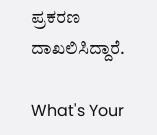ಪ್ರಕರಣ ದಾಖಲಿಸಿದ್ದಾರೆ.

What's Your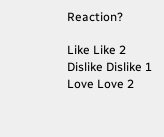Reaction?

Like Like 2
Dislike Dislike 1
Love Love 2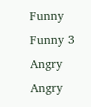Funny Funny 3
Angry Angry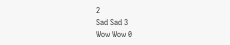2
Sad Sad 3
Wow Wow 0